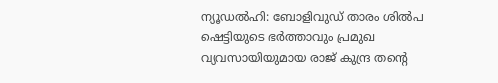ന്യൂഡൽഹി: ബോളിവുഡ് താരം ശിൽപ ഷെട്ടിയുടെ ഭർത്താവും പ്രമുഖ വ്യവസായിയുമായ രാജ് കുന്ദ്ര തന്റെ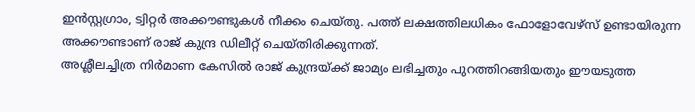ഇൻസ്റ്റഗ്രാം, ട്വിറ്റർ അക്കൗണ്ടുകൾ നീക്കം ചെയ്തു. പത്ത് ലക്ഷത്തിലധികം ഫോളോവേഴ്സ് ഉണ്ടായിരുന്ന അക്കൗണ്ടാണ് രാജ് കുന്ദ്ര ഡിലീറ്റ് ചെയ്തിരിക്കുന്നത്.
അശ്ലീലച്ചിത്ര നിർമാണ കേസിൽ രാജ് കുന്ദ്രയ്ക്ക് ജാമ്യം ലഭിച്ചതും പുറത്തിറങ്ങിയതും ഈയടുത്ത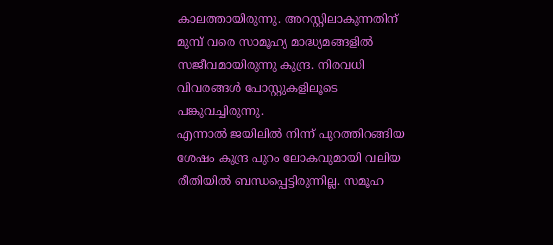കാലത്തായിരുന്നു. അറസ്റ്റിലാകുന്നതിന് മുമ്പ് വരെ സാമൂഹ്യ മാദ്ധ്യമങ്ങളിൽ സജീവമായിരുന്നു കുന്ദ്ര. നിരവധി വിവരങ്ങൾ പോസ്റ്റുകളിലൂടെ പങ്കുവച്ചിരുന്നു.
എന്നാൽ ജയിലിൽ നിന്ന് പുറത്തിറങ്ങിയ ശേഷം കുന്ദ്ര പുറം ലോകവുമായി വലിയ രീതിയിൽ ബന്ധപ്പെട്ടിരുന്നില്ല. സമൂഹ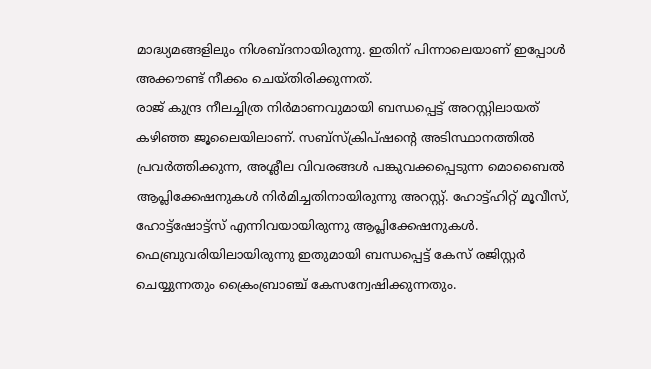മാദ്ധ്യമങ്ങളിലും നിശബ്ദനായിരുന്നു. ഇതിന് പിന്നാലെയാണ് ഇപ്പോൾ അക്കൗണ്ട് നീക്കം ചെയ്തിരിക്കുന്നത്.
രാജ് കുന്ദ്ര നീലച്ചിത്ര നിർമാണവുമായി ബന്ധപ്പെട്ട് അറസ്റ്റിലായത് കഴിഞ്ഞ ജൂലൈയിലാണ്. സബ്സ്ക്രിപ്ഷന്റെ അടിസ്ഥാനത്തിൽ പ്രവർത്തിക്കുന്ന, അശ്ലീല വിവരങ്ങൾ പങ്കുവക്കപ്പെടുന്ന മൊബൈൽ ആപ്ലിക്കേഷനുകൾ നിർമിച്ചതിനായിരുന്നു അറസ്റ്റ്. ഹോട്ട്ഹിറ്റ് മൂവീസ്, ഹോട്ട്ഷോട്ട്സ് എന്നിവയായിരുന്നു ആപ്ലിക്കേഷനുകൾ.
ഫെബ്രുവരിയിലായിരുന്നു ഇതുമായി ബന്ധപ്പെട്ട് കേസ് രജിസ്റ്റർ ചെയ്യുന്നതും ക്രൈംബ്രാഞ്ച് കേസന്വേഷിക്കുന്നതും.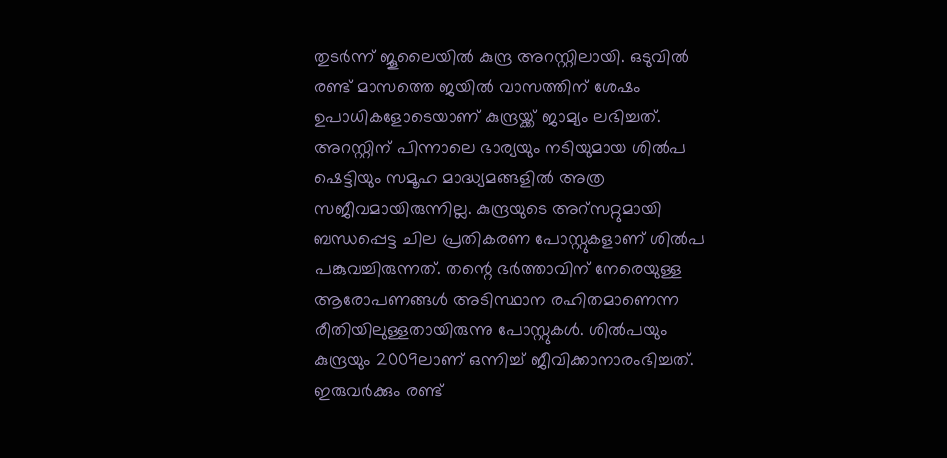തുടർന്ന് ജൂലൈയിൽ കുന്ദ്ര അറസ്റ്റിലായി. ഒടുവിൽ രണ്ട് മാസത്തെ ജയിൽ വാസത്തിന് ശേഷം ഉപാധികളോടെയാണ് കുന്ദ്രയ്ക്ക് ജാമ്യം ലഭിച്ചത്.
അറസ്റ്റിന് പിന്നാലെ ഭാര്യയും നടിയുമായ ശിൽപ ഷെട്ടിയും സമൂഹ മാദ്ധ്യമങ്ങളിൽ അത്ര സജീവമായിരുന്നില്ല. കുന്ദ്രയുടെ അറ്സറ്റുമായി ബന്ധപ്പെട്ട ചില പ്രതികരണ പോസ്റ്റുകളാണ് ശിൽപ പങ്കുവച്ചിരുന്നത്. തന്റെ ഭർത്താവിന് നേരെയുള്ള ആരോപണങ്ങൾ അടിസ്ഥാന രഹിതമാണെന്ന രീതിയിലുള്ളതായിരുന്നു പോസ്റ്റുകൾ. ശിൽപയും കുന്ദ്രയും 2009ലാണ് ഒന്നിച്ച് ജീവിക്കാനാരംഭിച്ചത്. ഇരുവർക്കും രണ്ട്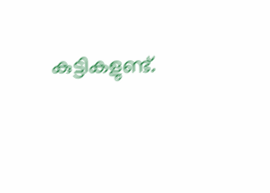കുട്ടികളുണ്ട്.